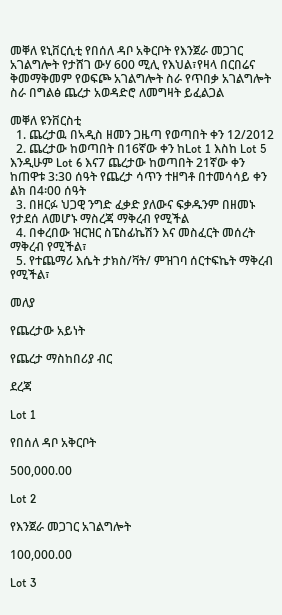መቐለ ዩኒቨርሲቲ የበሰለ ዳቦ አቅርቦት የእንጀራ መጋገር አገልግሎት የታሸገ ውሃ 600 ሚሊ የእህል፣የዛላ በርበሬና ቅመማቅመም የወፍጮ አገልግሎት ስራ የጥበቃ አገልግሎት ስራ በግልፅ ጨረታ አወዳድሮ ለመግዛት ይፈልጋል

መቐለ ዩንቨርስቲ
  1. ጨረታዉ በኣዲስ ዘመን ጋዜጣ የወጣበት ቀን 12/2012
  2. ጨረታው ከወጣበት በ16ኛው ቀን ከLot 1 እስከ Lot 5 እንዲሁም Lot 6 እና7 ጨረታው ከወጣበት 21ኛው ቀን ከጠዋቱ 3:30 ሰዓት የጨረታ ሳጥን ተዘግቶ በተመሳሳይ ቀን ልክ በ4፡00 ሰዓት
  3. በዘርፉ ህጋዊ ንግድ ፈቃድ ያለውና ፍቃዱንም በዘመኑ የታደሰ ለመሆኑ ማስረጃ ማቅረብ የሚችል
  4. በቀረበው ዝርዝር ስፔስፊኬሽን እና መስፈርት መሰረት ማቅረብ የሚችል፣
  5. የተጨማሪ እሴት ታክስ/ቫት/ ምዝገባ ሰርተፍኬት ማቅረብ የሚችል፣

መለያ

የጨረታው አይነት

የጨረታ ማስከበሪያ ብር

ደረጃ

Lot 1

የበሰለ ዳቦ አቅርቦት

500,000.00

Lot 2

የእንጀራ መጋገር አገልግሎት

100,000.00

Lot 3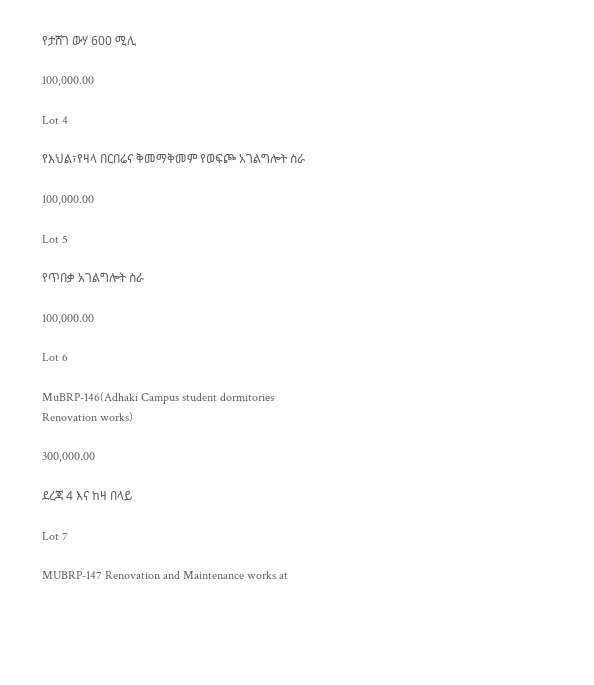የታሸገ ውሃ 600 ሚሊ

100,000.00

Lot 4

የእህል፣የዛላ በርበሬና ቅመማቅመም የወፍጮ አገልግሎት ስራ

100,000.00

Lot 5

የጥበቃ አገልግሎት ስራ

100,000.00

Lot 6

MuBRP-146(Adhaki Campus student dormitories Renovation works)

300,000.00

ደረጃ 4 እና ከዛ በላይ

Lot 7

MUBRP-147 Renovation and Maintenance works at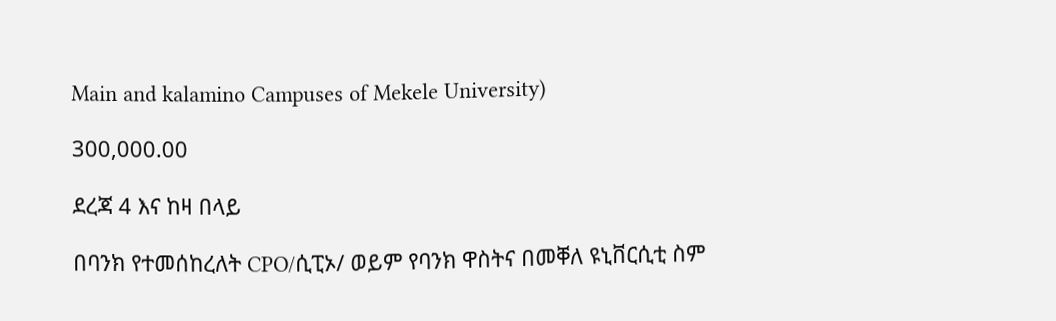Main and kalamino Campuses of Mekele University)

300,000.00

ደረጃ 4 እና ከዛ በላይ

በባንክ የተመሰከረለት CPO/ሲፒኦ/ ወይም የባንክ ዋስትና በመቐለ ዩኒቨርሲቲ ስም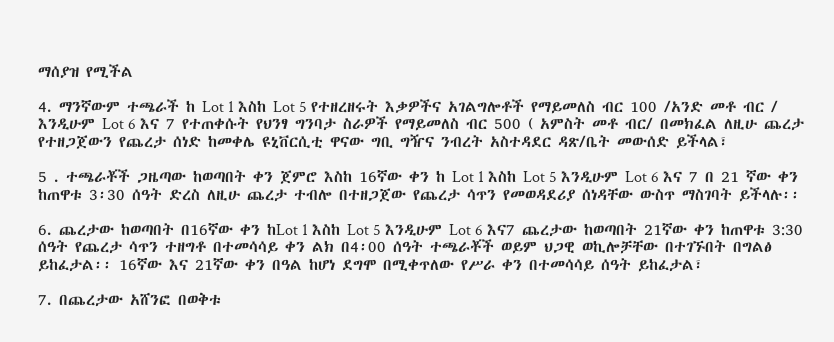ማሰያዝ የሚችል

4. ማንኛውም ተጫራች ከ Lot 1 እስከ Lot 5 የተዘረዘሩት እቃዎችና አገልግሎቶች የማይመለስ ብር 100 /አንድ መቶ ብር / እንዲሁም Lot 6 እና 7 የተጠቀሱት የህንፃ ግንባታ ስራዎች የማይመለስ ብር 500 ( አምስት መቶ ብር/ በመክፈል ለዚሁ ጨረታ የተዘጋጀውን የጨረታ ሰነድ ከመቀሌ ዩኒቨርሲቲ ዋናው ግቢ ግዥና ንብረት አስተዳደር ዳጽ/ቤት መውሰድ ይችላል፣

5 . ተጫራቾች ጋዜጣው ከወጣበት ቀን ጀምሮ እስከ 16ኛው ቀን ከ Lot 1 እስከ Lot 5 እንዲሁም Lot 6 እና 7 በ 21 ኛው ቀን ከጠዋቱ 3፡30 ሰዓት ድረስ ለዚሁ ጨረታ ተብሎ በተዘጋጀው የጨረታ ሳጥን የመወዳደሪያ ሰነዳቸው ውስጥ ማስገባት ይችላሉ፡፡

6. ጨረታው ከወጣበት በ16ኛው ቀን ከLot 1 እስከ Lot 5 እንዲሁም Lot 6 እና7 ጨረታው ከወጣበት 21ኛው ቀን ከጠዋቱ 3:30 ሰዓት የጨረታ ሳጥን ተዘግቶ በተመሳሳይ ቀን ልክ በ4፡00 ሰዓት ተጫራቾች ወይም ህጋዊ ወኪሎቻቸው በተገኙበት በግልፅ ይከፈታል፡፡ 16ኛው እና 21ኛው ቀን በዓል ከሆነ ደግሞ በሚቀጥለው የሥራ ቀን በተመሳሳይ ሰዓት ይከፈታል፣

7. በጨረታው አሸንፎ በወቅቱ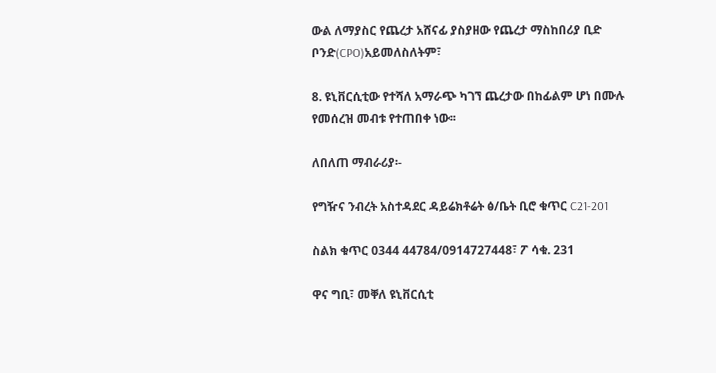ውል ለማያስር የጨረታ አሸናፊ ያስያዘው የጨረታ ማስከበሪያ ቢድ ቦንድ(CPO)አይመለስለትም፣

8. ዩኒቨርሲቲው የተሻለ አማራጭ ካገኘ ጨረታው በከፊልም ሆነ በሙሉ የመሰረዝ መብቱ የተጠበቀ ነው፡፡

ለበለጠ ማብራሪያ፡-

የግዥና ንብረት አስተዳደር ዳይሬክቶሬት ፅ/ቤት ቢሮ ቁጥር C21-201

ስልክ ቁጥር 0344 44784/0914727448፣ ፖ ሳቁ. 231

ዋና ግቢ፣ መቐለ ዩኒቨርሲቲ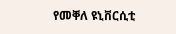የመቐለ ዩኒቨርሲቲ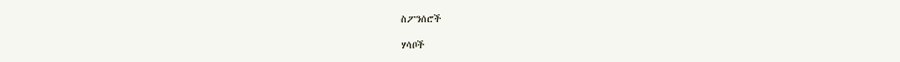ስፖንሰሮች

ሃሳቦች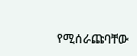የሚሰራጩባቸው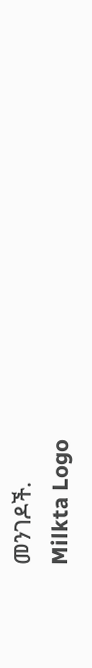መንገዶች.
Milkta Logo